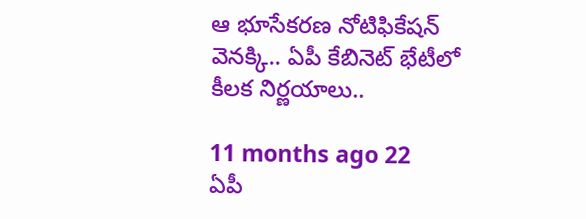ఆ భూసేకరణ నోటిఫికేషన్ వెనక్కి.. ఏపీ కేబినెట్ భేటీలో కీలక నిర్ణయాలు..

11 months ago 22
ఏపీ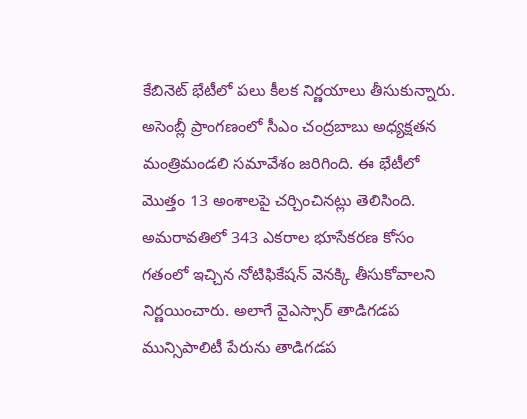కేబినెట్ భేటీలో పలు కీలక నిర్ణయాలు తీసుకున్నారు. అసెంబ్లీ ప్రాంగణంలో సీఎం చంద్రబాబు అధ్యక్షతన మంత్రిమండలి సమావేశం జరిగింది. ఈ భేటీలో మొత్తం 13 అంశాలపై చర్చించినట్లు తెలిసింది. అమరావతిలో 343 ఎకరాల భూసేకరణ కోసం గతంలో ఇచ్చిన నోటిఫికేషన్ వెనక్కి తీసుకోవాలని నిర్ణయించారు. అలాగే వైఎస్సార్ తాడిగడప మున్సిపాలిటీ పేరును తాడిగడప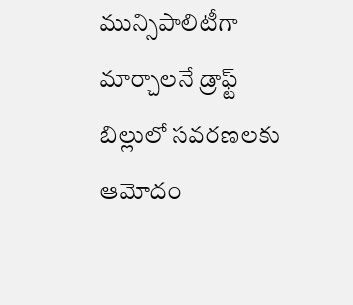మున్సిపాలిటీగా మార్చాలనే డ్రాఫ్ట్ బిల్లులో సవరణలకు ఆమోదం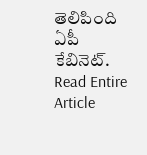తెలిపింది ఏపీ కేబినెట్.
Read Entire Article